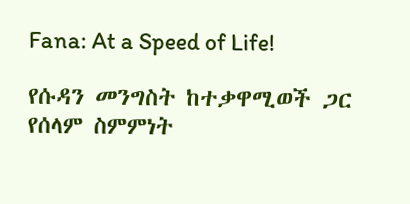Fana: At a Speed of Life!

የሱዳን መንግስት ከተቃዋሚወች ጋር የሰላም ስምምነት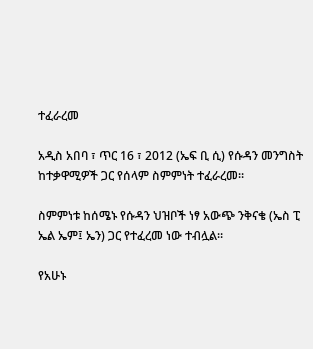ተፈራረመ

አዲስ አበባ ፣ ጥር 16 ፣ 2012 (ኤፍ ቢ ሲ) የሱዳን መንግስት ከተቃዋሚዎች ጋር የሰላም ስምምነት ተፈራረመ።

ስምምነቱ ከሰሜኑ የሱዳን ህዝቦች ነፃ አውጭ ንቅናቄ (ኤስ ፒ ኤል ኤም፤ ኤን) ጋር የተፈረመ ነው ተብሏል።

የአሁኑ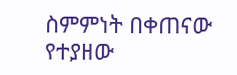ስምምነት በቀጠናው የተያዘው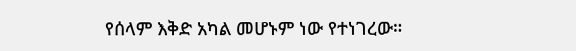የሰላም እቅድ አካል መሆኑም ነው የተነገረው።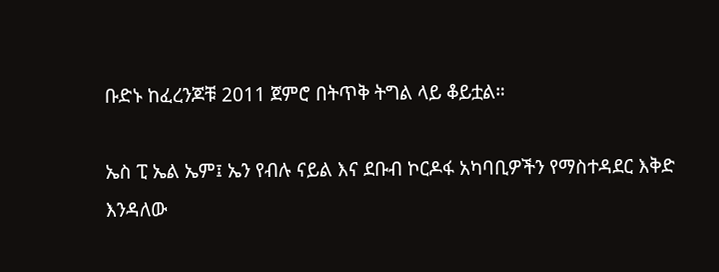ቡድኑ ከፈረንጆቹ 2011 ጀምሮ በትጥቅ ትግል ላይ ቆይቷል።

ኤስ ፒ ኤል ኤም፤ ኤን የብሉ ናይል እና ደቡብ ኮርዶፋ አካባቢዎችን የማስተዳደር እቅድ እንዳለው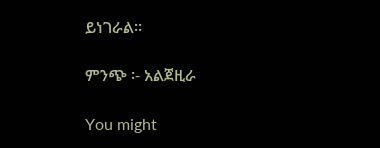ይነገራል።

ምንጭ ፡- አልጀዚራ

You might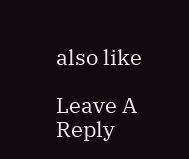also like

Leave A Reply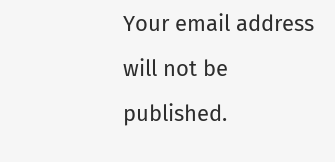Your email address will not be published.